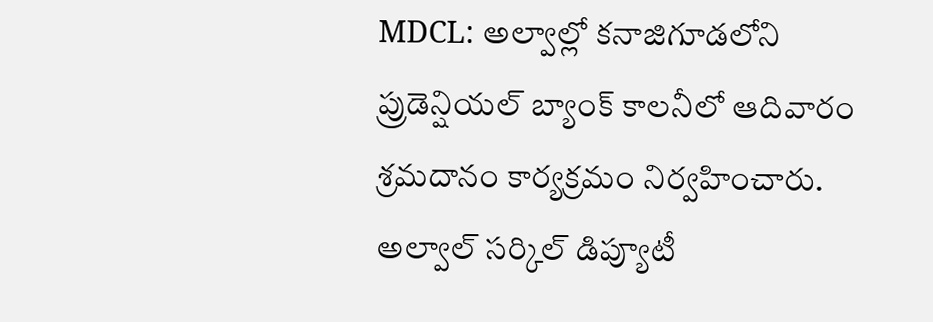MDCL: అల్వాల్లో కనాజిగూడలోని ప్రుడెన్షియల్ బ్యాంక్ కాలనీలో ఆదివారం శ్రమదానం కార్యక్రమం నిర్వహించారు. అల్వాల్ సర్కిల్ డిప్యూటీ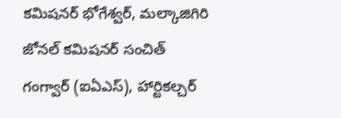కమిషనర్ భోగేశ్వర్, మల్కాజిగిరి జోనల్ కమిషనర్ సంచిత్ గంగ్వార్ (ఐఏఎస్), హార్టికల్చర్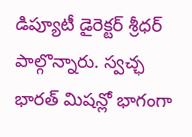డిప్యూటీ డైరెక్టర్ శ్రీధర్ పాల్గొన్నారు. స్వచ్ఛ భారత్ మిషన్లో భాగంగా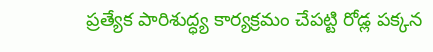ప్రత్యేక పారిశుద్ధ్య కార్యక్రమం చేపట్టి రోడ్ల పక్కన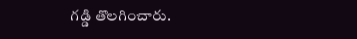గడ్డి తొలగించారు.